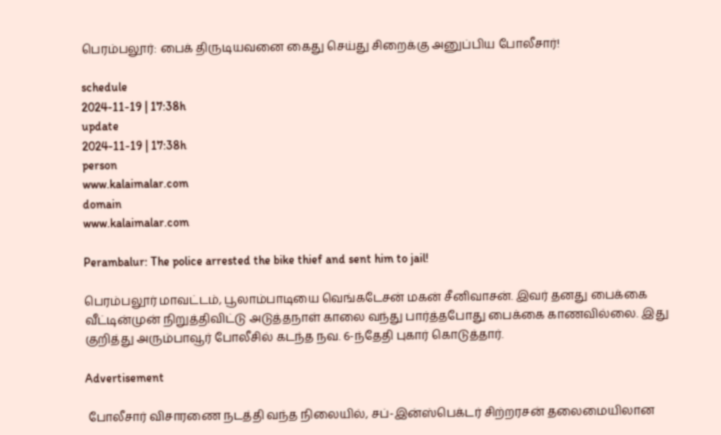பெரம்பலூர்: பைக் திருடியவனை கைது செய்து சிறைக்கு அனுப்பிய போலீசார்!

schedule
2024-11-19 | 17:38h
update
2024-11-19 | 17:38h
person
www.kalaimalar.com
domain
www.kalaimalar.com

Perambalur: The police arrested the bike thief and sent him to jail!

பெரம்பலூர் மாவட்டம், பூலாம்பாடியை வெங்கடேசன் மகன் சீனிவாசன். இவர் தனது பைக்கை வீட்டின்முன் நிறுத்திவிட்டு அடுத்தநாள் காலை வந்து பார்த்தபோது பைக்கை காணவில்லை. இது குறித்து அரும்பாவூர் போலீசில் கடந்த நவ. 6-ந்தேதி புகார் கொடுத்தார்.

Advertisement

 போலீசார் விசாரணை நடத்தி வந்த நிலையில், சப்-இன்ஸ்பெக்டர் சிற்றரசன் தலைமையிலான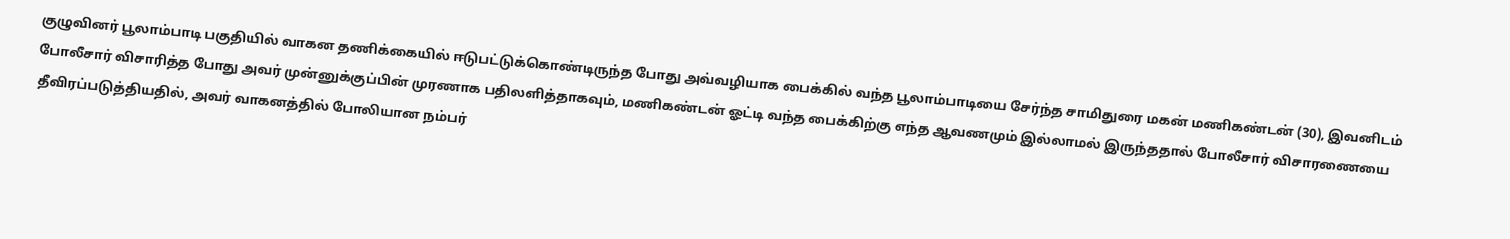குழுவினர் பூலாம்பாடி பகுதியில் வாகன தணிக்கையில் ஈடுபட்டுக்கொண்டிருந்த போது அவ்வழியாக பைக்கில் வந்த பூலாம்பாடியை சேர்ந்த சாமிதுரை மகன் மணிகண்டன் (30), இவனிடம் போலீசார் விசாரித்த போது அவர் முன்னுக்குப்பின் முரணாக பதிலளித்தாகவும், மணிகண்டன் ஓட்டி வந்த பைக்கிற்கு எந்த ஆவணமும் இல்லாமல் இருந்ததால் போலீசார் விசாரணையை தீவிரப்படுத்தியதில், அவர் வாகனத்தில் போலியான நம்பர்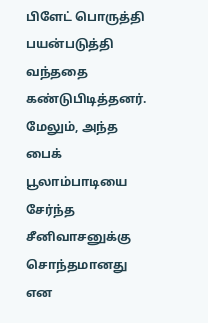பிளேட் பொருத்தி பயன்படுத்தி வந்ததை கண்டுபிடித்தனர். மேலும், அந்த பைக் பூலாம்பாடியை சேர்ந்த சீனிவாசனுக்கு சொந்தமானது என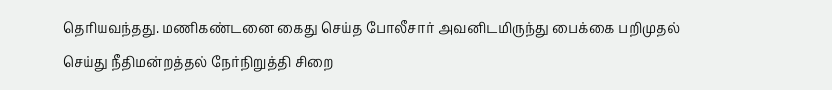தெரியவந்தது. மணிகண்டனை கைது செய்த போலீசார் அவனிடமிருந்து பைக்கை பறிமுதல் செய்து நீதிமன்றத்தல் நேர்நிறுத்தி சிறை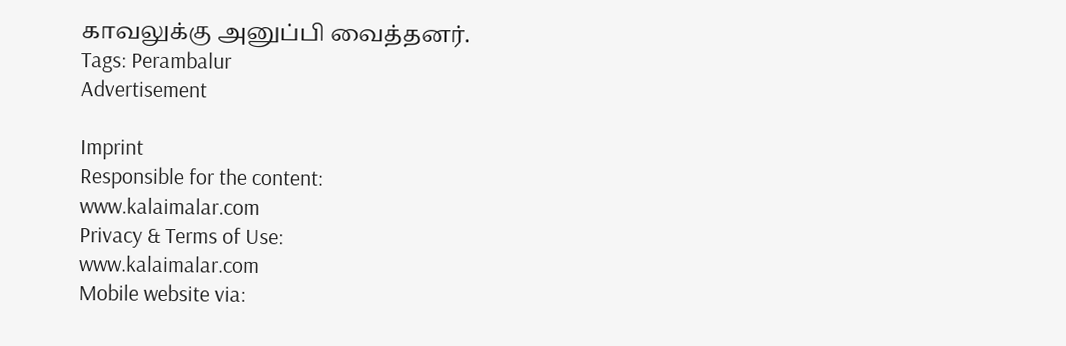காவலுக்கு அனுப்பி வைத்தனர்.
Tags: Perambalur
Advertisement

Imprint
Responsible for the content:
www.kalaimalar.com
Privacy & Terms of Use:
www.kalaimalar.com
Mobile website via: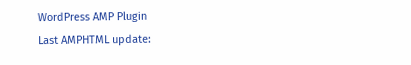WordPress AMP Plugin
Last AMPHTML update: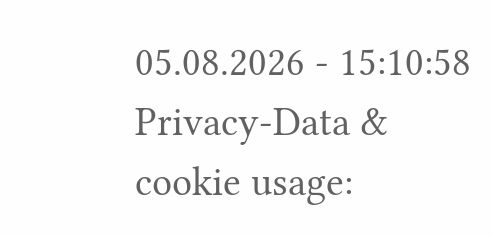05.08.2026 - 15:10:58
Privacy-Data & cookie usage: